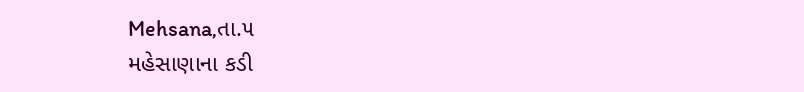Mehsana,તા.૫
મહેસાણાના કડી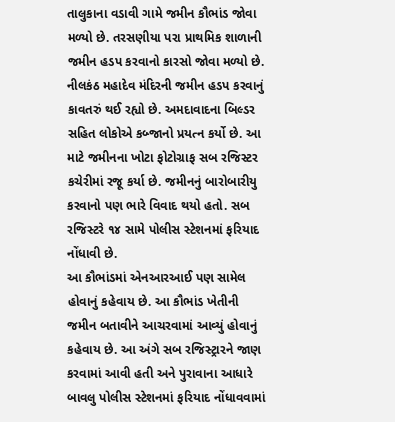તાલુકાના વડાવી ગામે જમીન કૌભાંડ જોવા મળ્યો છે. તરસણીયા પરા પ્રાથમિક શાળાની જમીન હડપ કરવાનો કારસો જોવા મળ્યો છે. નીલકંઠ મહાદેવ મંદિરની જમીન હડપ કરવાનું કાવતરું થઈ રહ્યો છે. અમદાવાદના બિલ્ડર સહિત લોકોએ કબ્જાનો પ્રયત્ન કર્યો છે. આ માટે જમીનના ખોટા ફોટોગ્રાફ સબ રજિસ્ટર કચેરીમાં રજૂ કર્યા છે. જમીનનું બારોબારીયુ કરવાનો પણ ભારે વિવાદ થયો હતો. સબ રજિસ્ટરે ૧૪ સામે પોલીસ સ્ટેશનમાં ફરિયાદ નોંધાવી છે.
આ કૌભાંડમાં એનઆરઆઈ પણ સામેલ હોવાનું કહેવાય છે. આ કૌભાંડ ખેતીની જમીન બતાવીને આચરવામાં આવ્યું હોવાનું કહેવાય છે. આ અંગે સબ રજિસ્ટ્રારને જાણ કરવામાં આવી હતી અને પુરાવાના આધારે બાવલુ પોલીસ સ્ટેશનમાં ફરિયાદ નોંધાવવામાં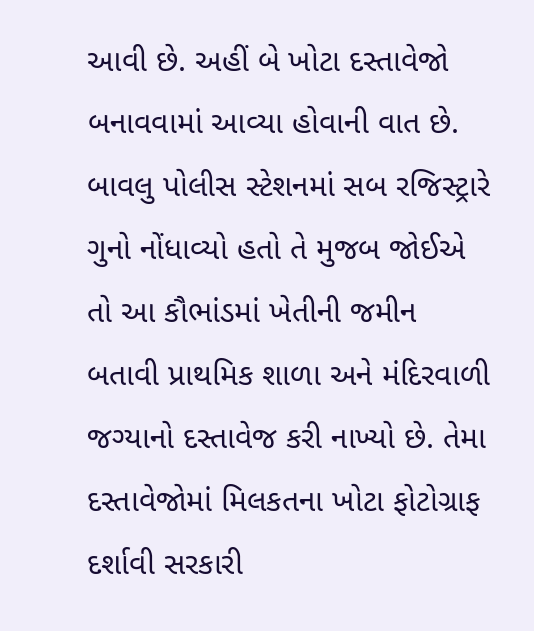આવી છે. અહીં બે ખોટા દસ્તાવેજો બનાવવામાં આવ્યા હોવાની વાત છે.
બાવલુ પોલીસ સ્ટેશનમાં સબ રજિસ્ટ્રારે ગુનો નોંધાવ્યો હતો તે મુજબ જોઈએ તો આ કૌભાંડમાં ખેતીની જમીન બતાવી પ્રાથમિક શાળા અને મંદિરવાળી જગ્યાનો દસ્તાવેજ કરી નાખ્યો છે. તેમા દસ્તાવેજોમાં મિલકતના ખોટા ફોટોગ્રાફ દર્શાવી સરકારી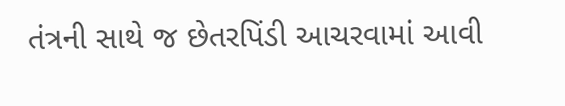તંત્રની સાથે જ છેતરપિંડી આચરવામાં આવી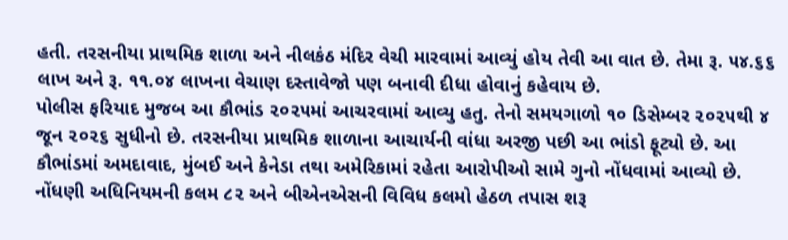હતી. તરસનીયા પ્રાથમિક શાળા અને નીલકંઠ મંદિર વેચી મારવામાં આવ્યું હોય તેવી આ વાત છે. તેમા રૂ. ૫૪.૬૬ લાખ અને રૂ. ૧૧.૦૪ લાખના વેચાણ દસ્તાવેજો પણ બનાવી દીધા હોવાનું કહેવાય છે.
પોલીસ ફરિયાદ મુજબ આ કૌભાંડ ૨૦૨૫માં આચરવામાં આવ્યુ હતુ. તેનો સમયગાળો ૧૦ ડિસેમ્બર ૨૦૨૫થી ૪ જૂન ૨૦૨૬ સુધીનો છે. તરસનીયા પ્રાથમિક શાળાના આચાર્યની વાંધા અરજી પછી આ ભાંડો ફૂટ્યો છે. આ કૌભાંડમાં અમદાવાદ, મુંબઈ અને કેનેડા તથા અમેરિકામાં રહેતા આરોપીઓ સામે ગુનો નોંધવામાં આવ્યો છે. નોંધણી અધિનિયમની કલમ ૮૨ અને બીએનએસની વિવિધ કલમો હેઠળ તપાસ શરૂ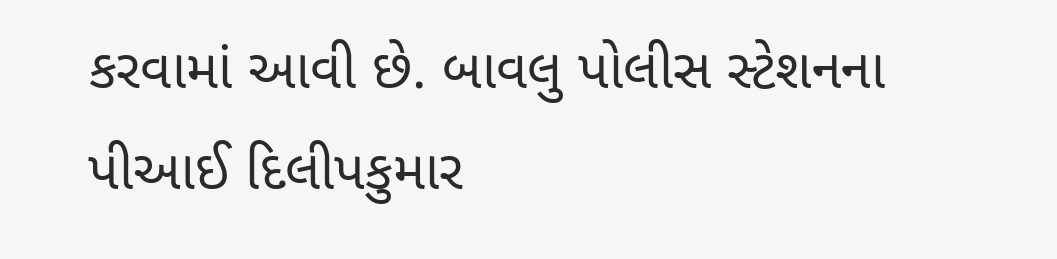કરવામાં આવી છે. બાવલુ પોલીસ સ્ટેશનના પીઆઈ દિલીપકુમાર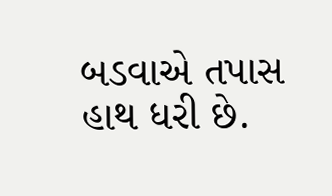બડવાએ તપાસ હાથ ધરી છે.